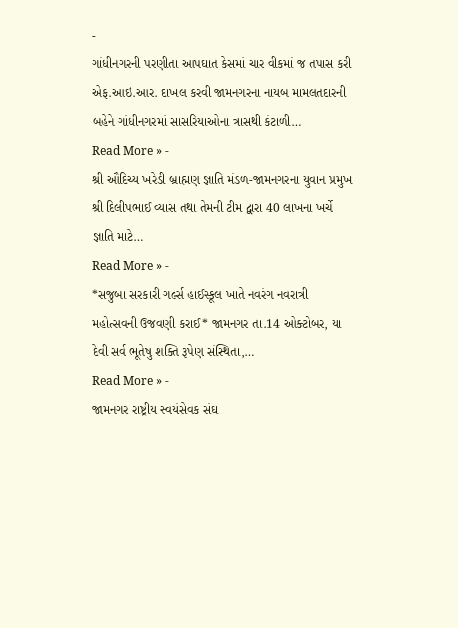-
ગાંધીનગરની પરણીતા આપઘાત કેસમાં ચાર વીકમાં જ તપાસ કરી એફ.આઇ.આર. દાખલ કરવી જામનગરના નાયબ મામલતદારની બહેને ગાંધીનગરમાં સાસરિયાઓના ત્રાસથી કંટાળી…
Read More » -
શ્રી ઔદિચ્ય ખરેડી બ્રાહ્મણ જ્ઞાતિ મંડળ-જામનગરના યુવાન પ્રમુખ શ્રી દિલીપભાઈ વ્યાસ તથા તેમની ટીમ દ્વારા 40 લાખના ખર્ચે જ્ઞાતિ માટે…
Read More » -
*સજુબા સરકારી ગર્લ્સ હાઈસ્કૂલ ખાતે નવરંગ નવરાત્રી મહોત્સવની ઉજવણી કરાઈ* જામનગર તા.14 ઓક્ટોબર, યા દેવી સર્વ ભૂતેષુ શક્તિ રૂપેણ સંસ્થિતા,…
Read More » -
જામનગર રાષ્ટ્રીય સ્વયંસેવક સંઘ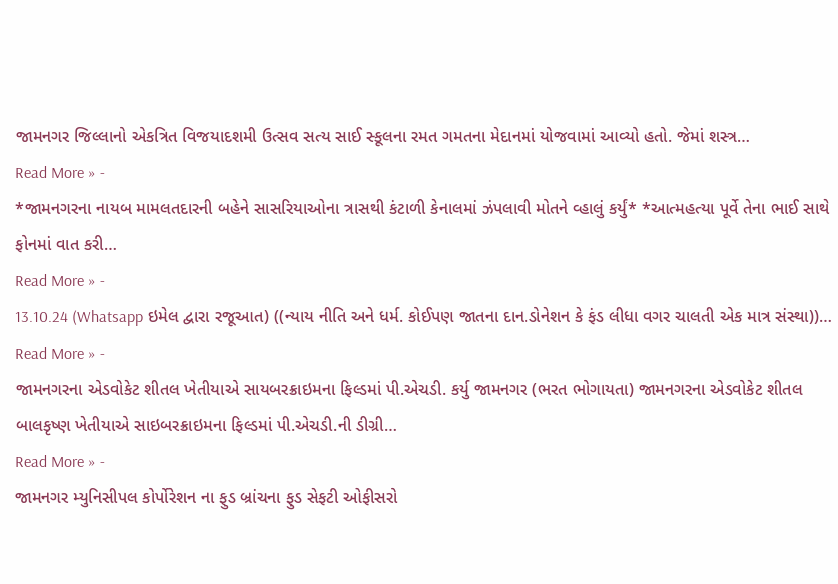જામનગર જિલ્લાનો એકત્રિત વિજયાદશમી ઉત્સવ સત્ય સાઈ સ્કૂલના રમત ગમતના મેદાનમાં યોજવામાં આવ્યો હતો. જેમાં શસ્ત્ર…
Read More » -
*જામનગરના નાયબ મામલતદારની બહેને સાસરિયાઓના ત્રાસથી કંટાળી કેનાલમાં ઝંપલાવી મોતને વ્હાલું કર્યું* *આત્મહત્યા પૂર્વે તેના ભાઈ સાથે ફોનમાં વાત કરી…
Read More » -
13.10.24 (Whatsapp ઇમેલ દ્વારા રજૂઆત) ((ન્યાય નીતિ અને ધર્મ. કોઈપણ જાતના દાન.ડોનેશન કે ફંડ લીધા વગર ચાલતી એક માત્ર સંસ્થા))…
Read More » -
જામનગરના એડવોકેટ શીતલ ખેતીયાએ સાયબરક્રાઇમના ફિલ્ડમાં પી.એચડી. કર્યુ જામનગર (ભરત ભોગાયતા) જામનગરના એડવોકેટ શીતલ બાલકૃષ્ણ ખેતીયાએ સાઇબરક્રાઇમના ફિલ્ડમાં પી.એચડી.ની ડીગ્રી…
Read More » -
જામનગર મ્યુનિસીપલ કોર્પોરેશન ના ફુડ બ્રાંચના ફુડ સેફટી ઓફીસરો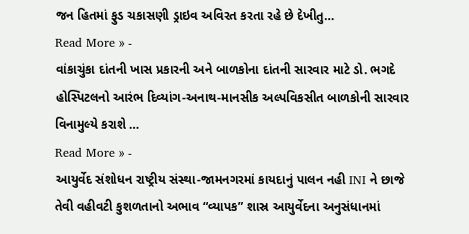જન હિતમાં ફુડ ચકાસણી ડ્રાઇવ અવિરત કરતા રહે છે દેખીતુ…
Read More » -
વાંકાચુંકા દાંતની ખાસ પ્રકારની અને બાળકોના દાંતની સારવાર માટે ડો. ભગદે હોસ્પિટલનો આરંભ દિવ્યાંગ-અનાથ-માનસીક અલ્પવિકસીત બાળકોની સારવાર વિનામુલ્યે કરાશે …
Read More » -
આયુર્વેદ સંશોધન રાષ્ટ્રીય સંસ્થા-જામનગરમાં કાયદાનું પાલન નહી INI ને છાજે તેવી વહીવટી કુશળતાનો અભાવ “વ્યાપક” શાસ્ર આયુર્વેદના અનુસંધાનમાં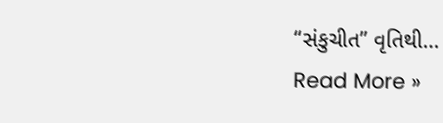“સંકુચીત” વૃતિથી…
Read More »